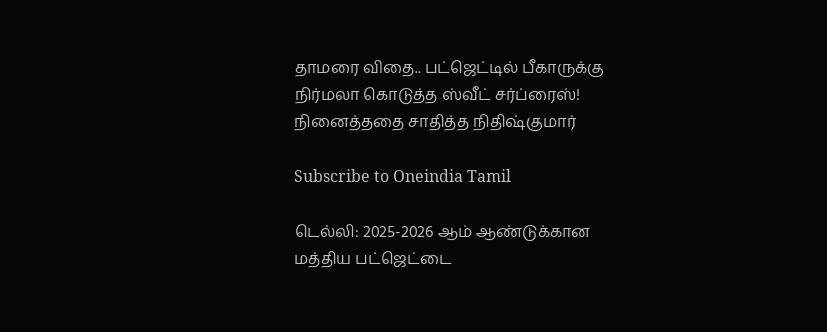தாமரை விதை.. பட்ஜெட்டில் பீகாருக்கு நிர்மலா கொடுத்த ஸ்வீட் சர்ப்ரைஸ்! நினைத்ததை சாதித்த நிதிஷ்குமார்

Subscribe to Oneindia Tamil

டெல்லி: 2025-2026 ஆம் ஆண்டுக்கான மத்திய பட்ஜெட்டை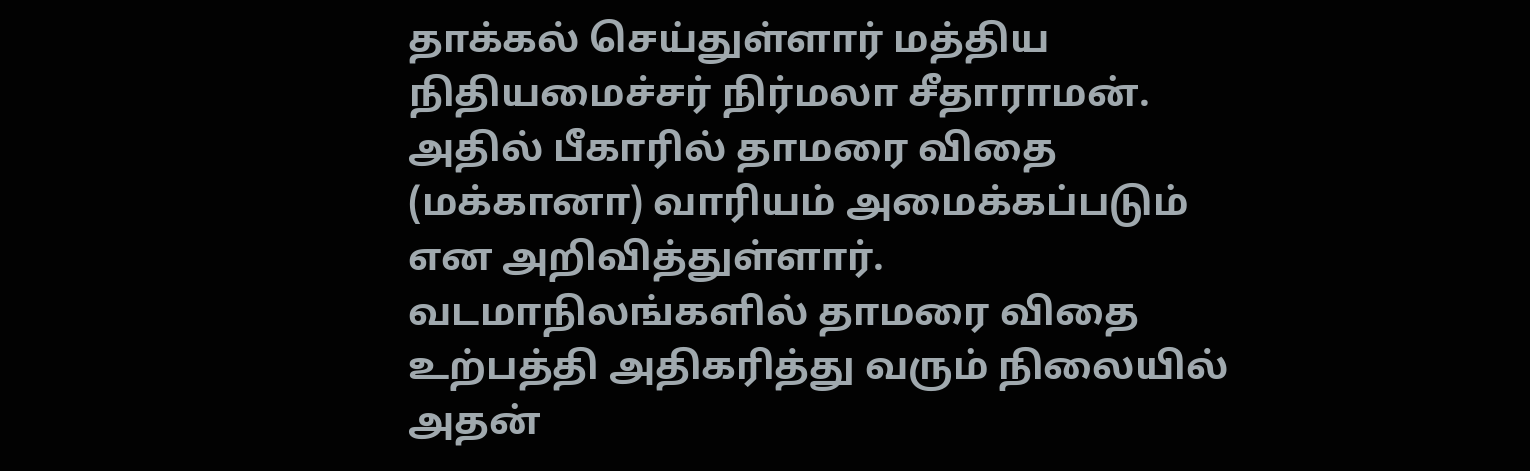தாக்கல் செய்துள்ளார் மத்திய நிதியமைச்சர் நிர்மலா சீதாராமன். அதில் பீகாரில் தாமரை விதை (மக்கானா) வாரியம் அமைக்கப்படும் என அறிவித்துள்ளார். வடமாநிலங்களில் தாமரை விதை உற்பத்தி அதிகரித்து வரும் நிலையில் அதன்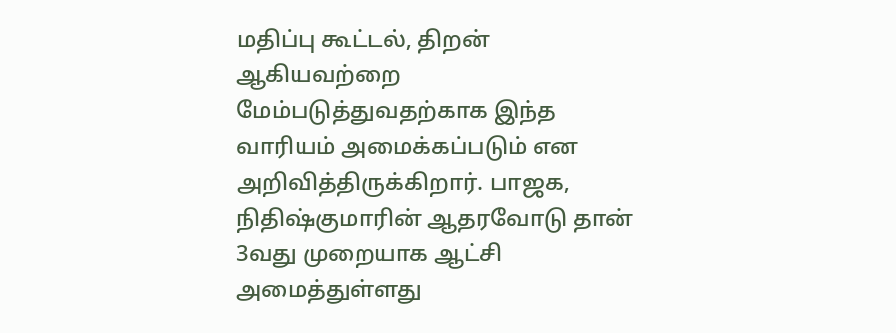மதிப்பு கூட்டல், திறன் ஆகியவற்றை மேம்படுத்துவதற்காக இந்த வாரியம் அமைக்கப்படும் என அறிவித்திருக்கிறார். பாஜக, நிதிஷ்குமாரின் ஆதரவோடு தான் 3வது முறையாக ஆட்சி அமைத்துள்ளது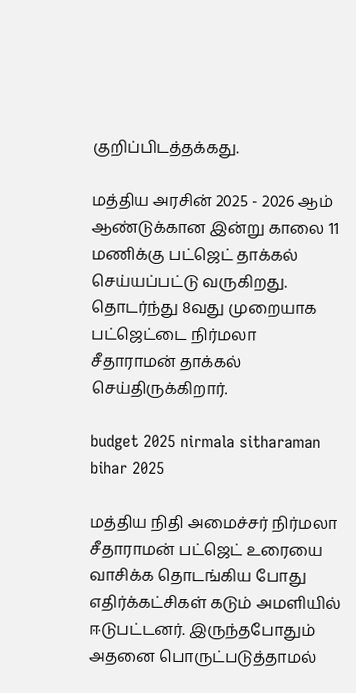குறிப்பிடத்தக்கது.

மத்திய அரசின் 2025 - 2026 ஆம் ஆண்டுக்கான இன்று காலை 11 மணிக்கு பட்ஜெட் தாக்கல் செய்யப்பட்டு வருகிறது. தொடர்ந்து 8வது முறையாக பட்ஜெட்டை நிர்மலா சீதாராமன் தாக்கல் செய்திருக்கிறார்.

budget 2025 nirmala sitharaman bihar 2025

மத்திய நிதி அமைச்சர் நிர்மலா சீதாராமன் பட்ஜெட் உரையை வாசிக்க தொடங்கிய போது எதிர்க்கட்சிகள் கடும் அமளியில் ஈடுபட்டனர். இருந்தபோதும் அதனை பொருட்படுத்தாமல்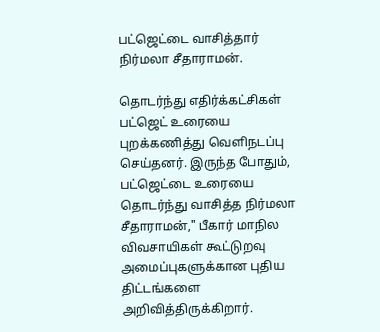பட்ஜெட்டை வாசித்தார் நிர்மலா சீதாராமன்.

தொடர்ந்து எதிர்க்கட்சிகள் பட்ஜெட் உரையை புறக்கணித்து வெளிநடப்பு செய்தனர். இருந்த போதும், பட்ஜெட்டை உரையை தொடர்ந்து வாசித்த நிர்மலா சீதாராமன்," பீகார் மாநில விவசாயிகள் கூட்டுறவு அமைப்புகளுக்கான புதிய திட்டங்களை அறிவித்திருக்கிறார்.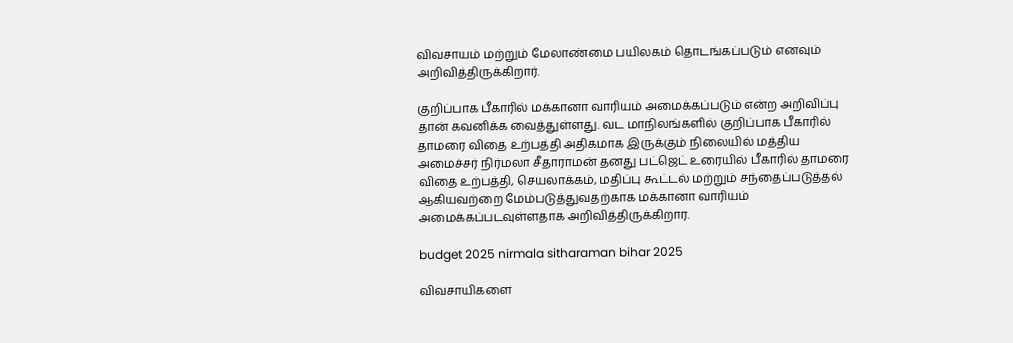விவசாயம் மற்றும் மேலாண்மை பயிலகம் தொடங்கப்படும் எனவும் அறிவித்திருக்கிறார்.

குறிப்பாக பீகாரில் மக்கானா வாரியம் அமைக்கப்படும் என்ற அறிவிப்பு தான் கவனிக்க வைத்துள்ளது. வட மாநிலங்களில் குறிப்பாக பீகாரில் தாமரை விதை உற்பத்தி அதிகமாக இருக்கும் நிலையில் மத்திய அமைச்சர் நிர்மலா சீதாராமன் தனது பட்ஜெட் உரையில் பீகாரில் தாமரை விதை உற்பத்தி, செயலாக்கம், மதிப்பு கூட்டல் மற்றும் சந்தைப்படுத்தல் ஆகியவற்றை மேம்படுத்துவதற்காக மக்கானா வாரியம் அமைக்கப்படவுள்ளதாக அறிவித்திருக்கிறார.

budget 2025 nirmala sitharaman bihar 2025

விவசாயிகளை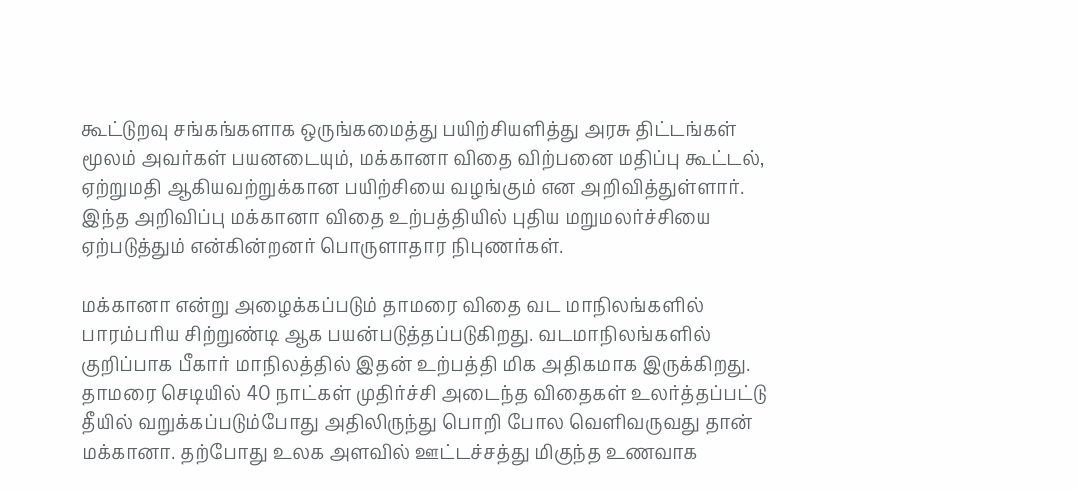கூட்டுறவு சங்கங்களாக ஒருங்கமைத்து பயிற்சியளித்து அரசு திட்டங்கள் மூலம் அவர்கள் பயனடையும், மக்கானா விதை விற்பனை மதிப்பு கூட்டல், ஏற்றுமதி ஆகியவற்றுக்கான பயிற்சியை வழங்கும் என அறிவித்துள்ளார். இந்த அறிவிப்பு மக்கானா விதை உற்பத்தியில் புதிய மறுமலர்ச்சியை ஏற்படுத்தும் என்கின்றனர் பொருளாதார நிபுணர்கள்.

மக்கானா என்று அழைக்கப்படும் தாமரை விதை வட மாநிலங்களில் பாரம்பரிய சிற்றுண்டி ஆக பயன்படுத்தப்படுகிறது. வடமாநிலங்களில் குறிப்பாக பீகார் மாநிலத்தில் இதன் உற்பத்தி மிக அதிகமாக இருக்கிறது. தாமரை செடியில் 40 நாட்கள் முதிர்ச்சி அடைந்த விதைகள் உலர்த்தப்பட்டு தீயில் வறுக்கப்படும்போது அதிலிருந்து பொறி போல வெளிவருவது தான் மக்கானா. தற்போது உலக அளவில் ஊட்டச்சத்து மிகுந்த உணவாக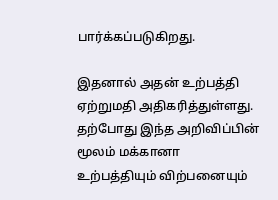பார்க்கப்படுகிறது.

இதனால் அதன் உற்பத்தி ஏற்றுமதி அதிகரித்துள்ளது. தற்போது இந்த அறிவிப்பின் மூலம் மக்கானா உற்பத்தியும் விற்பனையும்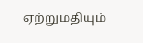ஏற்றுமதியும்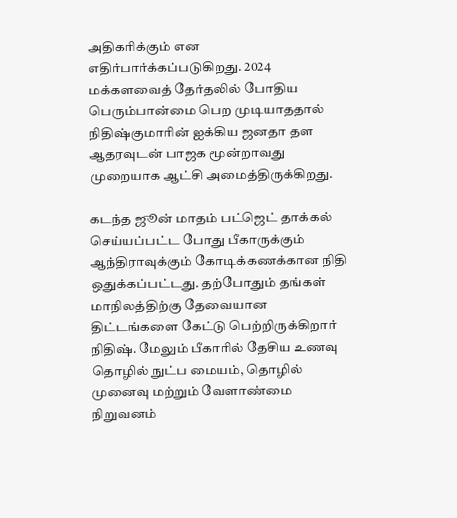அதிகரிக்கும் என எதிர்பார்க்கப்படுகிறது. 2024 மக்களவைத் தேர்தலில் போதிய பெரும்பான்மை பெற முடியாததால் நிதிஷ்குமாரின் ஐக்கிய ஜனதா தள ஆதரவுடன் பாஜக மூன்றாவது முறையாக ஆட்சி அமைத்திருக்கிறது.

கடந்த ஜூன் மாதம் பட்ஜெட் தாக்கல் செய்யப்பட்ட போது பீகாருக்கும் ஆந்திராவுக்கும் கோடிக்கணக்கான நிதி ஒதுக்கப்பட்டது. தற்போதும் தங்கள் மாநிலத்திற்கு தேவையான திட்டங்களை கேட்டு பெற்றிருக்கிறார் நிதிஷ். மேலும் பீகாரில் தேசிய உணவு தொழில் நுட்ப மையம், தொழில் முனைவு மற்றும் வேளாண்மை நிறுவனம்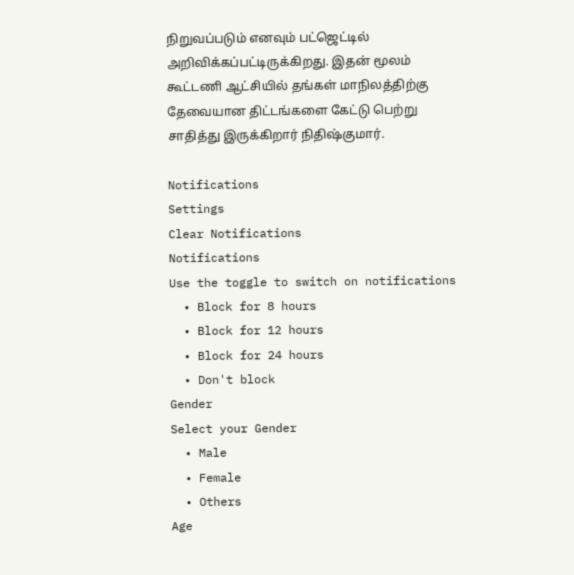நிறுவப்படும் எனவும் பட்ஜெட்டில் அறிவிக்கப்பட்டிருக்கிறது. இதன் மூலம் கூட்டணி ஆட்சியில் தங்கள் மாநிலத்திற்கு தேவையான திட்டங்களை கேட்டு பெற்று சாதித்து இருக்கிறார் நிதிஷ்குமார்.

Notifications
Settings
Clear Notifications
Notifications
Use the toggle to switch on notifications
  • Block for 8 hours
  • Block for 12 hours
  • Block for 24 hours
  • Don't block
Gender
Select your Gender
  • Male
  • Female
  • Others
Age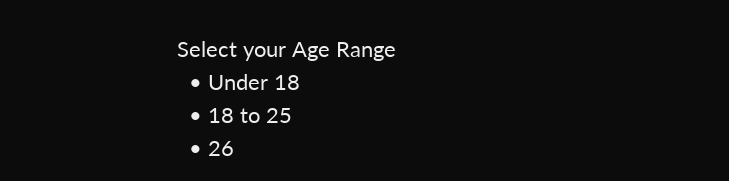Select your Age Range
  • Under 18
  • 18 to 25
  • 26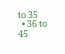to 35
  • 36 to 45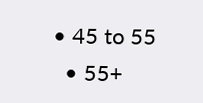• 45 to 55
  • 55+